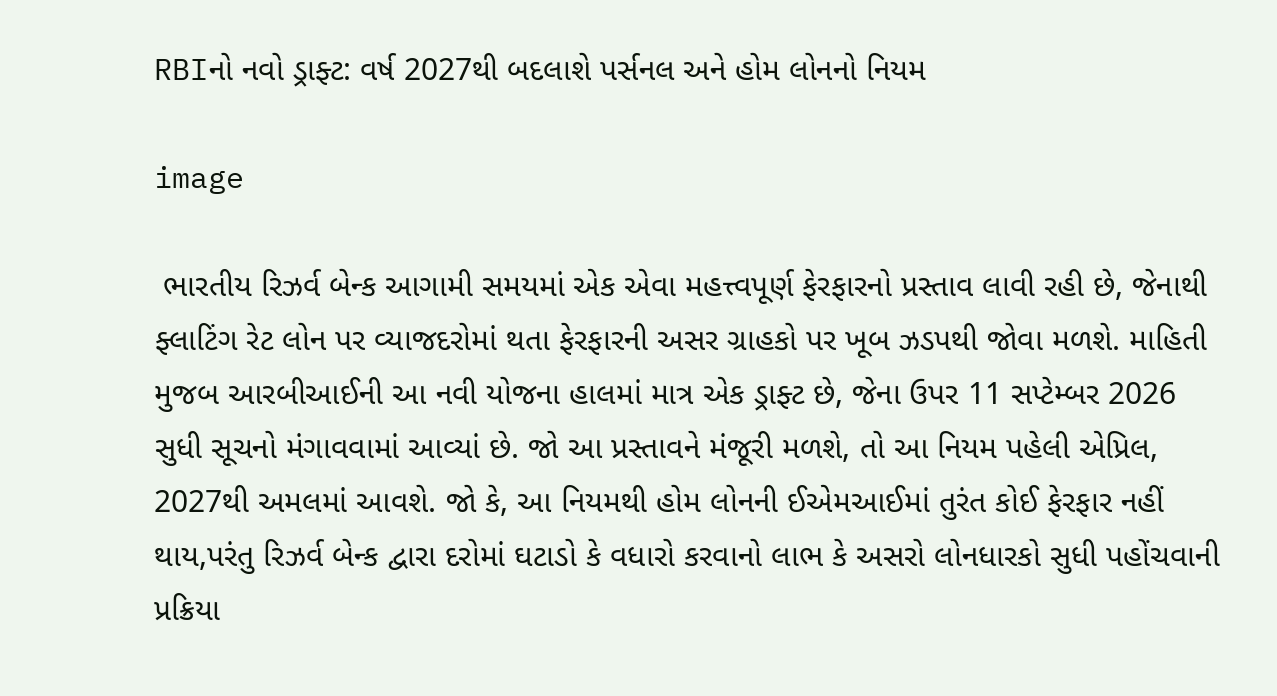RBIનો નવો ડ્રાફ્ટ: વર્ષ 2027થી બદલાશે પર્સનલ અને હોમ લોનનો નિયમ

image

 ભારતીય રિઝર્વ બેન્ક આગામી સમયમાં એક એવા મહત્ત્વપૂર્ણ ફેરફારનો પ્રસ્તાવ લાવી રહી છે, જેનાથી ફ્લાટિંગ રેટ લોન પર વ્યાજદરોમાં થતા ફેરફારની અસર ગ્રાહકો પર ખૂબ ઝડપથી જોવા મળશે. માહિતી મુજબ આરબીઆઈની આ નવી યોજના હાલમાં માત્ર એક ડ્રાફ્ટ છે, જેના ઉપર 11 સપ્ટેમ્બર 2026 સુધી સૂચનો મંગાવવામાં આવ્યાં છે. જો આ પ્રસ્તાવને મંજૂરી મળશે, તો આ નિયમ પહેલી એપ્રિલ, 2027થી અમલમાં આવશે. જો કે, આ નિયમથી હોમ લોનની ઈએમઆઈમાં તુરંત કોઈ ફેરફાર નહીં થાય,પરંતુ રિઝર્વ બેન્ક દ્વારા દરોમાં ઘટાડો કે વધારો કરવાનો લાભ કે અસરો લોનધારકો સુધી પહોંચવાની પ્રક્રિયા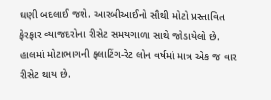ઘણી બદલાઈ જશે. આરબીઆઈનો સૌથી મોટો પ્રસ્તાવિત ફેરફાર વ્યાજદરોના રીસેટ સમયગાળા સાથે જોડાયેલો છે. હાલમાં મોટાભાગની ફ્લાટિંગ-રેટ લોન વર્ષમાં માત્ર એક જ વાર રીસેટ થાય છે.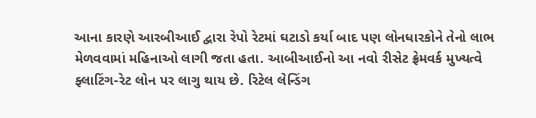આના કારણે આરબીઆઈ દ્વારા રેપો રેટમાં ઘટાડો કર્યા બાદ પણ લોનધારકોને તેનો લાભ મેળવવામાં મહિનાઓ લાગી જતા હતા. આબીઆઈનો આ નવો રીસેટ ફ્રેમવર્ક મુખ્યત્વે ફ્લાટિંગ-રેટ લોન પર લાગુ થાય છે. રિટેલ લેન્ડિંગ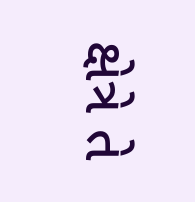ક્ષેત્રે તે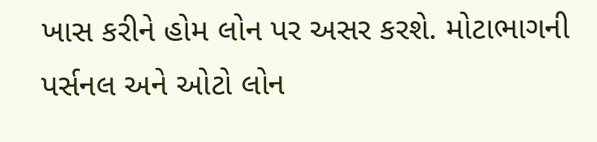ખાસ કરીને હોમ લોન પર અસર કરશે. મોટાભાગની પર્સનલ અને ઓટો લોન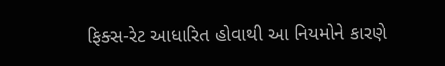ફિક્સ-રેટ આધારિત હોવાથી આ નિયમોને કારણે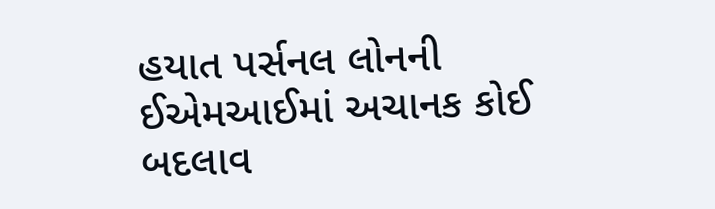હયાત પર્સનલ લોનની ઈએમઆઈમાં અચાનક કોઈ બદલાવ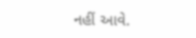નહીં આવે.